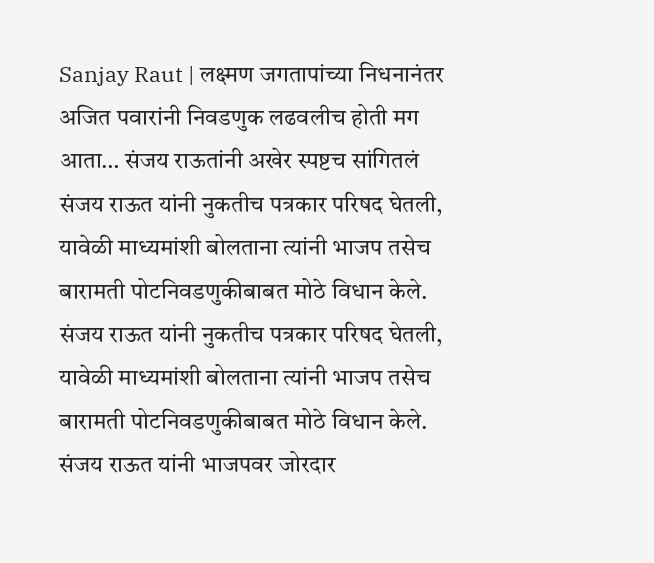Sanjay Raut | लक्ष्मण जगतापांच्या निधनानंतर अजित पवारांनी निवडणुक लढवलीच होती मग आता… संजय राऊतांनी अखेर स्पष्टच सांगितलं
संजय राऊत यांनी नुकतीच पत्रकार परिषद घेतली, यावेळी माध्यमांशी बोलताना त्यांनी भाजप तसेच बारामती पोटनिवडणुकीबाबत मोठे विधान केले.
संजय राऊत यांनी नुकतीच पत्रकार परिषद घेतली, यावेळी माध्यमांशी बोलताना त्यांनी भाजप तसेच बारामती पोटनिवडणुकीबाबत मोठे विधान केले.
संजय राऊत यांनी भाजपवर जोरदार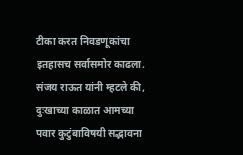टीका करत निवडणूकांचा इतहासच सर्वासमोर काढला. संजय राऊत यांनी म्हटले की, दुःखाच्या काळात आमच्या पवार कुटुंबाविषयी सद्भावना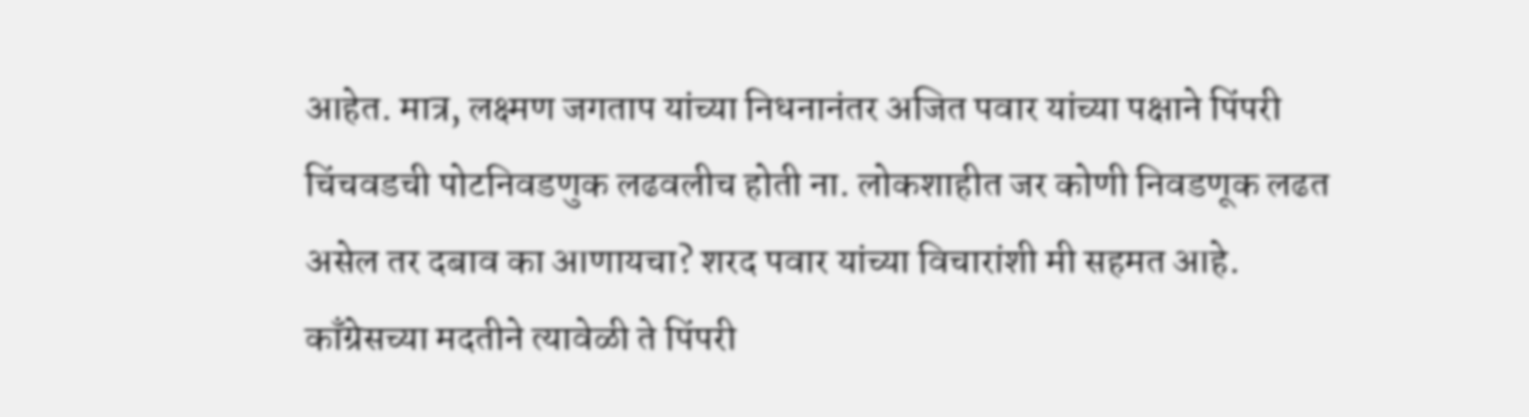आहेत. मात्र, लक्ष्मण जगताप यांच्या निधनानंतर अजित पवार यांच्या पक्षाने पिंपरी चिंचवडची पोटनिवडणुक लढवलीच होती ना. लोकशाहीत जर कोणी निवडणूक लढत असेल तर दबाव का आणायचा? शरद पवार यांच्या विचारांशी मी सहमत आहे. काँग्रेसच्या मदतीने त्यावेळी ते पिंपरी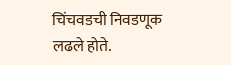चिंचवडची निवडणूक लढले होते.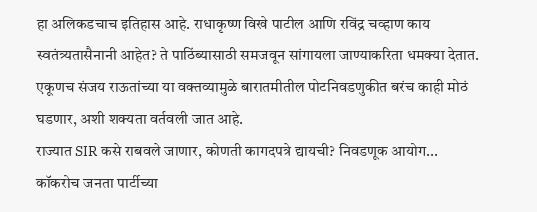हा अलिकडचाच इतिहास आहे. राधाकृष्ण विखे पाटील आणि रविंद्र चव्हाण काय स्वतंत्र्यतासैनानी आहेत? ते पाठिंब्यासाठी समजवून सांगायला जाण्याकरिता धमक्या देतात. एकूणच संजय राऊतांच्या या वक्तव्यामुळे बारातमीतील पोटनिवडणुकीत बरंच काही मोठं घडणार, अशी शक्यता वर्तवली जात आहे.
राज्यात SIR कसे राबवले जाणार, कोणती कागदपत्रे द्यायची? निवडणूक आयोग...
कॉकरोच जनता पार्टीच्या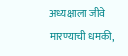अध्यक्षाला जीवे मारण्याची धमकी,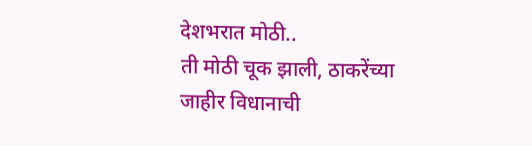देशभरात मोठी..
ती मोठी चूक झाली, ठाकरेंच्या जाहीर विधानाची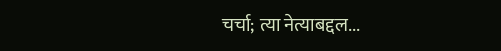चर्चा; त्या नेत्याबद्दल...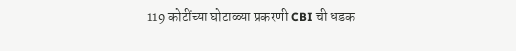119 कोटींच्या घोटाळ्या प्रकरणी CBI ची धडक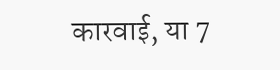कारवाई, या 7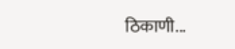ठिकाणी...